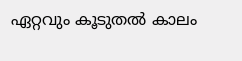ഏറ്റവും കൂടുതല്‍ കാലം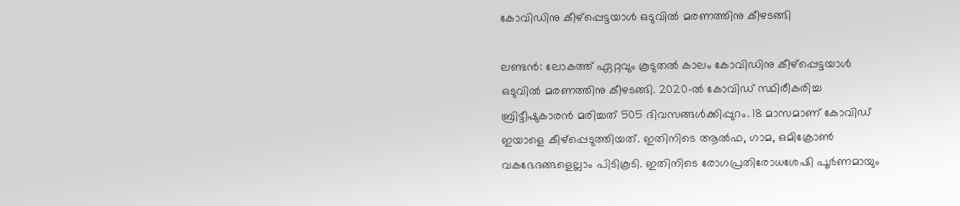കോവിഡിനു കീഴ്പ്പെട്ടയാള്‍ ഒടുവില്‍ മരണത്തിനു കീഴടങ്ങി

ലണ്ടന്‍: ലോകത്ത് ഏറ്റവും കൂടുതല്‍ കാലം കോവിഡിനു കീഴ്പ്പെട്ടയാള്‍ ഒടുവില്‍ മരണത്തിനു കീഴടങ്ങി. 2020-ല്‍ കോവിഡ് സ്ഥിരീകരിച്ച ബ്രിട്ടീഷുകാരന്‍ മരിച്ചത് 505 ദിവസങ്ങള്‍ക്കിപ്പുറം. 18 മാസമാണ് കോവിഡ് ഇയാളെ കീഴ്പ്പെടുത്തിയത്. ഇതിനിടെ ആല്‍ഫ, ഗാമ, ഒമിക്രോണ്‍ വകഭേദങ്ങളെല്ലാം പിടികൂടി. ഇതിനിടെ രോഗപ്രതിരോധശേഷി പൂര്‍ണമായും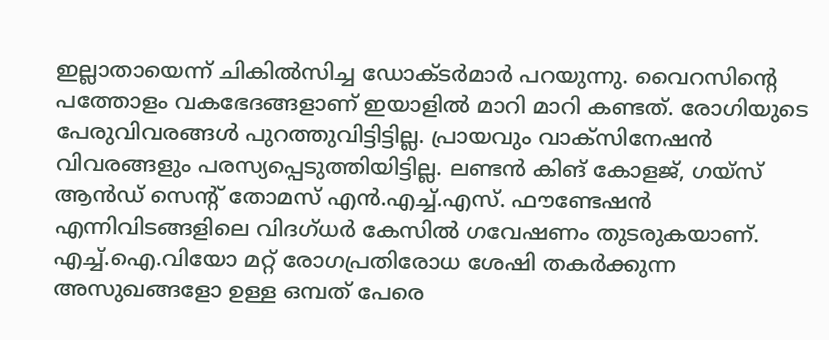ഇല്ലാതായെന്ന് ചികില്‍സിച്ച ഡോക്ടര്‍മാര്‍ പറയുന്നു. വൈറസിന്റെ പത്തോളം വകഭേദങ്ങളാണ് ഇയാളില്‍ മാറി മാറി കണ്ടത്. രോഗിയുടെ പേരുവിവരങ്ങള്‍ പുറത്തുവിട്ടിട്ടില്ല. പ്രായവും വാക്സിനേഷന്‍ വിവരങ്ങളും പരസ്യപ്പെടുത്തിയിട്ടില്ല. ലണ്ടന്‍ കിങ് കോളജ്, ഗയ്സ് ആന്‍ഡ് സെന്റ് തോമസ് എന്‍.എച്ച്.എസ്. ഫൗണ്ടേഷന്‍ എന്നിവിടങ്ങളിലെ വിദഗ്ധര്‍ കേസില്‍ ഗവേഷണം തുടരുകയാണ്. എച്ച്.ഐ.വിയോ മറ്റ് രോഗപ്രതിരോധ ശേഷി തകര്‍ക്കുന്ന അസുഖങ്ങളോ ഉള്ള ഒമ്പത് പേരെ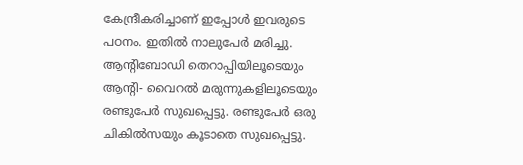കേന്ദ്രീകരിച്ചാണ് ഇപ്പോള്‍ ഇവരുടെ പഠനം. ഇതില്‍ നാലുപേര്‍ മരിച്ചു. ആന്റിബോഡി തെറാപ്പിയിലൂടെയും ആന്റി- വൈറല്‍ മരുന്നുകളിലൂടെയും രണ്ടുപേര്‍ സുഖപ്പെട്ടു. രണ്ടുപേര്‍ ഒരു ചികില്‍സയും കൂടാതെ സുഖപ്പെട്ടു.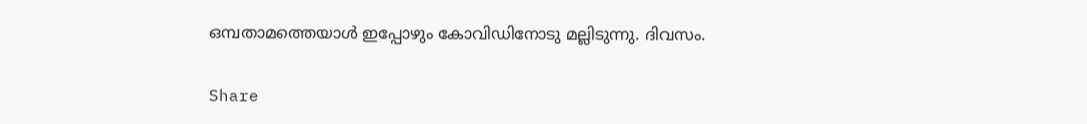ഒമ്പതാമത്തെയാള്‍ ഇപ്പോഴും കോവിഡിനോടു മല്ലിടുന്നു. ദിവസം.

Share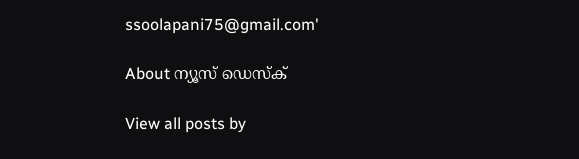ssoolapani75@gmail.com'

About ന്യൂസ് ഡെസ്ക്

View all posts by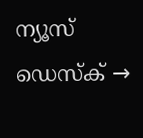ന്യൂസ് ഡെസ്ക് →